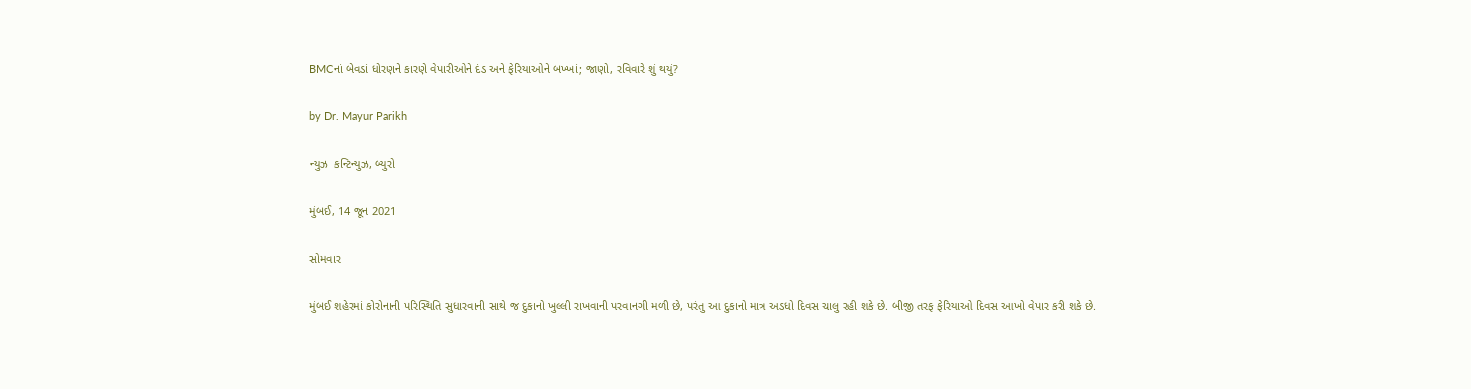BMCનાં બેવડાં ધોરણને કારણે વેપારીઓને દંડ અને ફેરિયાઓને બખ્ખાં; જાણો, રવિવારે શું થયું?

by Dr. Mayur Parikh

ન્યુઝ  કન્ટિન્યુઝ, બ્યુરો

મુંબઈ, 14 જૂન 2021

સોમવાર

મુંબઈ શહેરમાં કોરોનાની પરિસ્થિતિ સુધારવાની સાથે જ દુકાનો ખુલ્લી રાખવાની પરવાનગી મળી છે, પરંતુ આ દુકાનો માત્ર અડધો દિવસ ચાલુ રહી શકે છે. બીજી તરફ ફેરિયાઓ દિવસ આખો વેપાર કરી શકે છે.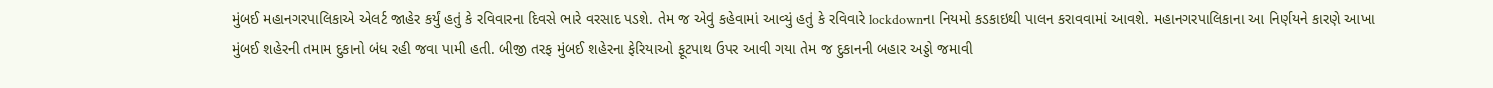મુંબઈ મહાનગરપાલિકાએ એલર્ટ જાહેર કર્યું હતું કે રવિવારના દિવસે ભારે વરસાદ પડશે. તેમ જ એવું કહેવામાં આવ્યું હતું કે રવિવારે lockdownના નિયમો કડકાઇથી પાલન કરાવવામાં આવશે. મહાનગરપાલિકાના આ નિર્ણયને કારણે આખા મુંબઈ શહેરની તમામ દુકાનો બંધ રહી જવા પામી હતી. બીજી તરફ મુંબઈ શહેરના ફેરિયાઓ ફૂટપાથ ઉપર આવી ગયા તેમ જ દુકાનની બહાર અડ્ડો જમાવી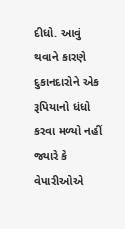દીધો. આવું થવાને કારણે દુકાનદારોને એક રૂપિયાનો ધંધો કરવા મળ્યો નહીં જ્યારે કે વેપારીઓએ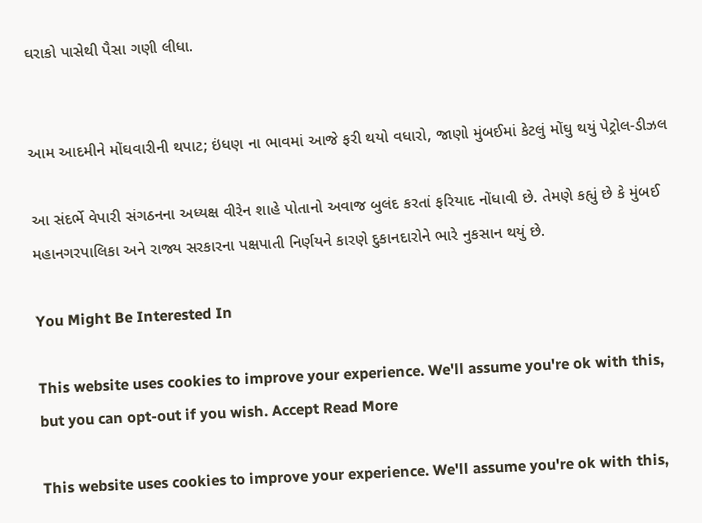ઘરાકો પાસેથી પૈસા ગણી લીધા.


આમ આદમીને મોંઘવારીની થપાટ; ઇંધણ ના ભાવમાં આજે ફરી થયો વધારો, જાણો મુંબઈમાં કેટલું મોંઘુ થયું પેટ્રોલ-ડીઝલ

આ સંદર્ભે વેપારી સંગઠનના અધ્યક્ષ વીરેન શાહે પોતાનો અવાજ બુલંદ કરતાં ફરિયાદ નોંધાવી છે. તેમણે કહ્યું છે કે મુંબઈ મહાનગરપાલિકા અને રાજ્ય સરકારના પક્ષપાતી નિર્ણયને કારણે દુકાનદારોને ભારે નુકસાન થયું છે.

You Might Be Interested In

This website uses cookies to improve your experience. We'll assume you're ok with this, but you can opt-out if you wish. Accept Read More

This website uses cookies to improve your experience. We'll assume you're ok with this,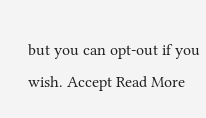but you can opt-out if you wish. Accept Read More